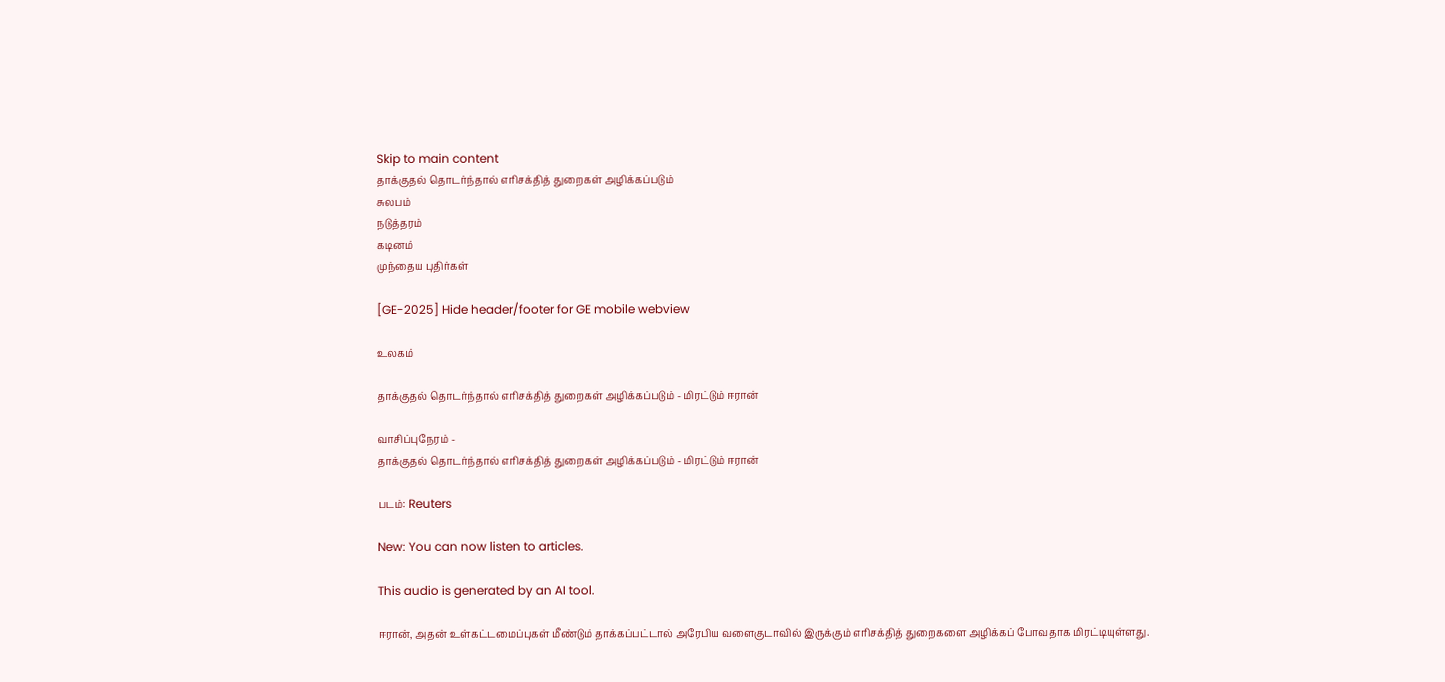Skip to main content
தாக்குதல் தொடர்ந்தால் எரிசக்தித் துறைகள் அழிக்கப்படும்
சுலபம்
நடுத்தரம்
கடினம்
முந்தைய புதிர்கள்

[GE-2025] Hide header/footer for GE mobile webview

உலகம்

தாக்குதல் தொடர்ந்தால் எரிசக்தித் துறைகள் அழிக்கப்படும் - மிரட்டும் ஈரான்

வாசிப்புநேரம் -
தாக்குதல் தொடர்ந்தால் எரிசக்தித் துறைகள் அழிக்கப்படும் - மிரட்டும் ஈரான்

படம்: Reuters

New: You can now listen to articles.

This audio is generated by an AI tool.

ஈரான், அதன் உள்கட்டமைப்புகள் மீண்டும் தாக்கப்பட்டால் அரேபிய வளைகுடாவில் இருக்கும் எரிசக்தித் துறைகளை அழிக்கப் போவதாக மிரட்டியுள்ளது.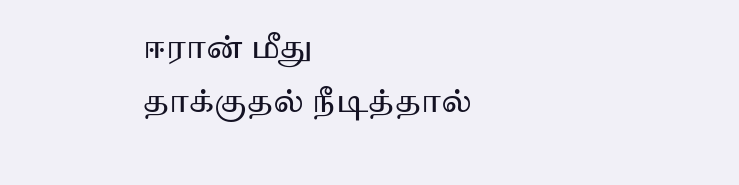ஈரான் மீது தாக்குதல் நீடித்தால்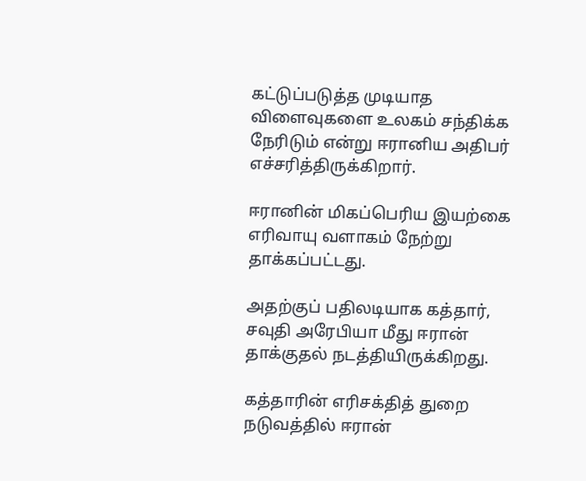கட்டுப்படுத்த முடியாத விளைவுகளை உலகம் சந்திக்க நேரிடும் என்று ஈரானிய அதிபர் எச்சரித்திருக்கிறார்.

ஈரானின் மிகப்பெரிய இயற்கை எரிவாயு வளாகம் நேற்று தாக்கப்பட்டது.

அதற்குப் பதிலடியாக கத்தார், சவுதி அரேபியா மீது ஈரான் தாக்குதல் நடத்தியிருக்கிறது.

கத்தாரின் எரிசக்தித் துறை நடுவத்தில் ஈரான்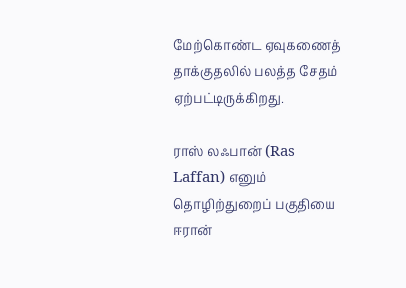மேற்கொண்ட ஏவுகணைத் தாக்குதலில் பலத்த சேதம் ஏற்பட்டிருக்கிறது.

ராஸ் லஃபான் (Ras Laffan) எனும் தொழிற்துறைப் பகுதியை ஈரான்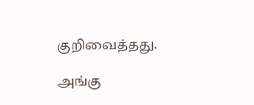குறிவைத்தது.

அங்கு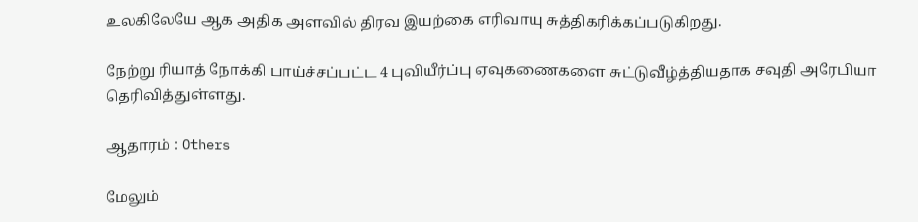உலகிலேயே ஆக அதிக அளவில் திரவ இயற்கை எரிவாயு சுத்திகரிக்கப்படுகிறது.

நேற்று ரியாத் நோக்கி பாய்ச்சப்பட்ட 4 புவியீர்ப்பு ஏவுகணைகளை சுட்டுவீழ்த்தியதாக சவுதி அரேபியா தெரிவித்துள்ளது.

ஆதாரம் : Others

மேலும்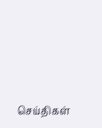செய்திகள்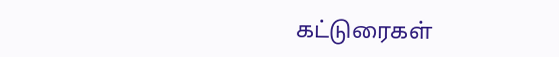கட்டுரைகள்